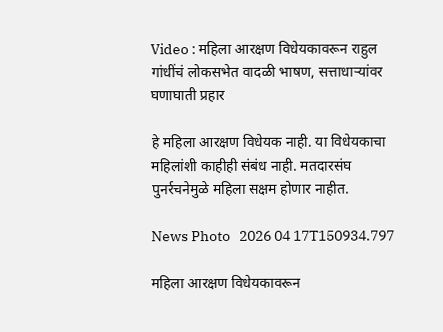Video : महिला आरक्षण विधेयकावरून राहुल गांधींचं लोकसभेत वादळी भाषण, सत्ताधाऱ्यांवर घणाघाती प्रहार

हे महिला आरक्षण विधेयक नाही. या विधेयकाचा महिलांशी काहीही संबंध नाही. मतदारसंघ पुनर्रचनेमुळे महिला सक्षम होणार नाहीत.

News Photo   2026 04 17T150934.797

महिला आरक्षण विधेयकावरून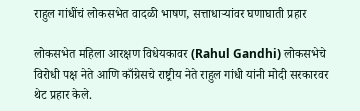राहुल गांधींचं लोकसभेत वादळी भाषण, सत्ताधाऱ्यांवर घणाघाती प्रहार

लोकसभेत महिला आरक्षण विधेयकावर (Rahul Gandhi) लोकसभेचे विरोधी पक्ष नेते आणि काँग्रेसचे राष्ट्रीय नेते राहुल गांधी यांनी मोदी सरकारवर थेट प्रहार केले.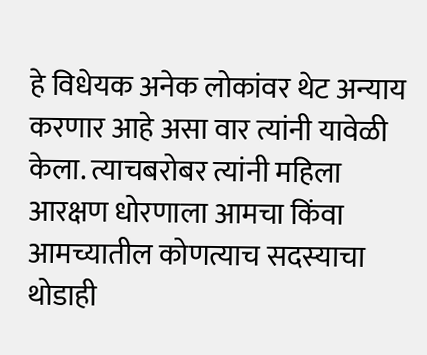हे विधेयक अनेक लोकांवर थेट अन्याय करणार आहे असा वार त्यांनी यावेळी केला. त्याचबरोबर त्यांनी महिला आरक्षण धोरणाला आमचा किंवा आमच्यातील कोणत्याच सदस्याचा थोडाही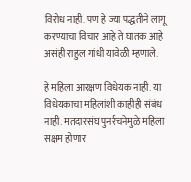विरोध नाही. पण हे ज्या पद्धतीने लागू करण्याचा विचार आहे ते घातक आहे असंही राहुल गांधी यावेळी म्हणाले.

हे महिला आरक्षण विधेयक नाही. या विधेयकाचा महिलांशी काहीही संबंध नाही. मतदारसंघ पुनर्रचनेमुळे महिला सक्षम होणार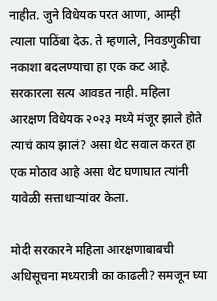नाहीत. जुने विधेयक परत आणा, आम्ही त्याला पाठिंबा देऊ. ते म्हणाले, निवडणुकीचा नकाशा बदलण्याचा हा एक कट आहे. सरकारला सत्य आवडत नाही. महिला आरक्षण विधेयक २०२३ मध्ये मंजूर झाले होते त्याचं काय झालं? असा थेट सवाल करत हा एक मोठाव आहे असा थेट घणाघात त्यांनी यावेळी सत्ताधाऱ्यांवर केला.

मोदी सरकारने महिला आरक्षणाबाबची अधिसूचना मध्यरात्री का काढली? समजून घ्या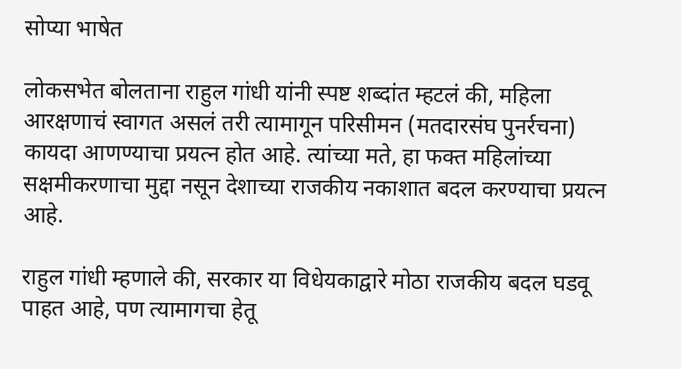सोप्या भाषेत

लोकसभेत बोलताना राहुल गांधी यांनी स्पष्ट शब्दांत म्हटलं की, महिला आरक्षणाचं स्वागत असलं तरी त्यामागून परिसीमन (मतदारसंघ पुनर्रचना) कायदा आणण्याचा प्रयत्न होत आहे. त्यांच्या मते, हा फक्त महिलांच्या सक्षमीकरणाचा मुद्दा नसून देशाच्या राजकीय नकाशात बदल करण्याचा प्रयत्न आहे.

राहुल गांधी म्हणाले की, सरकार या विधेयकाद्वारे मोठा राजकीय बदल घडवू पाहत आहे, पण त्यामागचा हेतू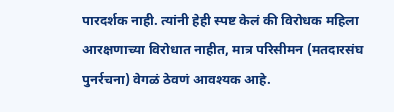पारदर्शक नाही. त्यांनी हेही स्पष्ट केलं की विरोधक महिला आरक्षणाच्या विरोधात नाहीत, मात्र परिसीमन (मतदारसंघ पुनर्रचना) वेगळं ठेवणं आवश्यक आहे.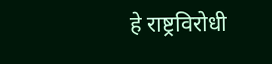हे राष्ट्रविरोधी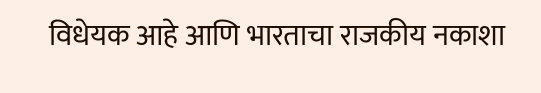विधेयक आहे आणि भारताचा राजकीय नकाशा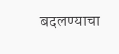बदलण्याचा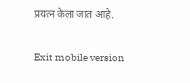प्रयत्न केला जात आहे.

Exit mobile version